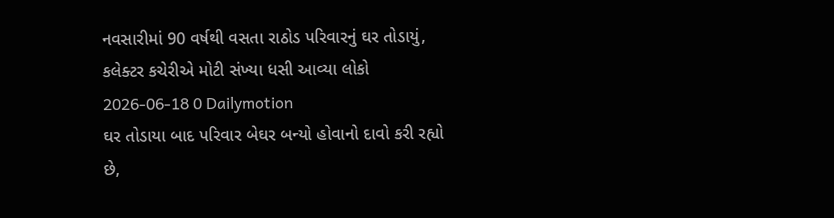નવસારીમાં 90 વર્ષથી વસતા રાઠોડ પરિવારનું ઘર તોડાયું, કલેક્ટર કચેરીએ મોટી સંખ્યા ધસી આવ્યા લોકો
2026-06-18 0 Dailymotion
ઘર તોડાયા બાદ પરિવાર બેઘર બન્યો હોવાનો દાવો કરી રહ્યો છે,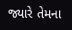જ્યારે તેમના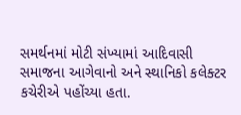સમર્થનમાં મોટી સંખ્યામાં આદિવાસી સમાજના આગેવાનો અને સ્થાનિકો કલેક્ટર કચેરીએ પહોંચ્યા હતા.